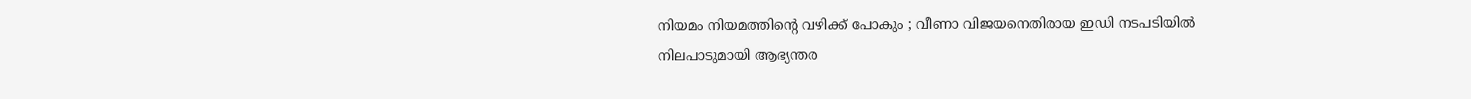നിയമം നിയമത്തിന്റെ വഴിക്ക് പോകും ; വീണാ വിജയനെതിരായ ഇഡി നടപടിയിൽ നിലപാടുമായി ആഭ്യന്തര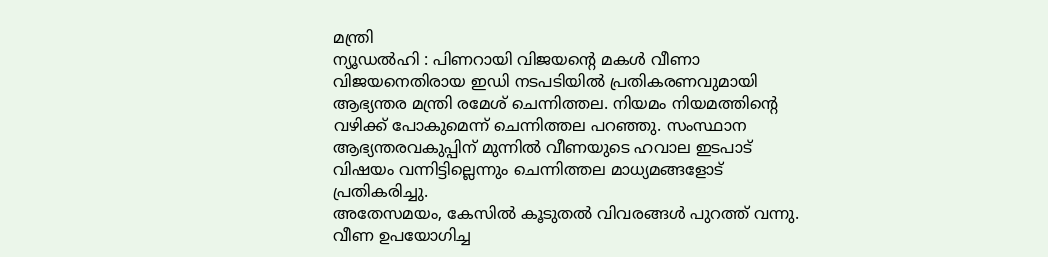മന്ത്രി
ന്യൂഡൽഹി : പിണറായി വിജയൻ്റെ മകൾ വീണാ വിജയനെതിരായ ഇഡി നടപടിയിൽ പ്രതികരണവുമായി ആഭ്യന്തര മന്ത്രി രമേശ് ചെന്നിത്തല. നിയമം നിയമത്തിന്റെ വഴിക്ക് പോകുമെന്ന് ചെന്നിത്തല പറഞ്ഞു. സംസ്ഥാന ആഭ്യന്തരവകുപ്പിന് മുന്നിൽ വീണയുടെ ഹവാല ഇടപാട് വിഷയം വന്നിട്ടില്ലെന്നും ചെന്നിത്തല മാധ്യമങ്ങളോട് പ്രതികരിച്ചു.
അതേസമയം, കേസിൽ കൂടുതൽ വിവരങ്ങൾ പുറത്ത് വന്നു. വീണ ഉപയോഗിച്ച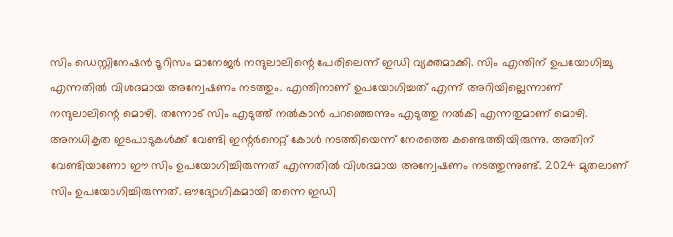സിം ഡെസ്റ്റിനേഷൻ ടൂറിസം മാനേജർ നന്ദുലാലിന്റെ പേരിലെന്ന് ഇഡി വ്യക്തമാക്കി. സിം എന്തിന് ഉപയോഗിച്ചു എന്നതിൽ വിശദമായ അന്വേഷണം നടത്തും. എന്തിനാണ് ഉപയോഗിച്ചത് എന്ന് അറിയില്ലെന്നാണ് നന്ദുലാലിന്റെ മൊഴി. തന്നോട് സിം എടുത്ത് നൽകാൻ പറഞ്ഞെന്നും എടുത്തു നൽകി എന്നതുമാണ് മൊഴി.
അനധികൃത ഇടപാടുകൾക്ക് വേണ്ടി ഇന്റർനെറ്റ് കോൾ നടത്തിയെന്ന് നേരത്തെ കണ്ടെത്തിയിരുന്നു. അതിന് വേണ്ടിയാണോ ഈ സിം ഉപയോഗിച്ചിരുന്നത് എന്നതിൽ വിശദമായ അന്വേഷണം നടത്തുന്നുണ്ട്. 2024 മുതലാണ് സിം ഉപയോഗിച്ചിരുന്നത്. ഔദ്യോഗികമായി തന്നെ ഇഡി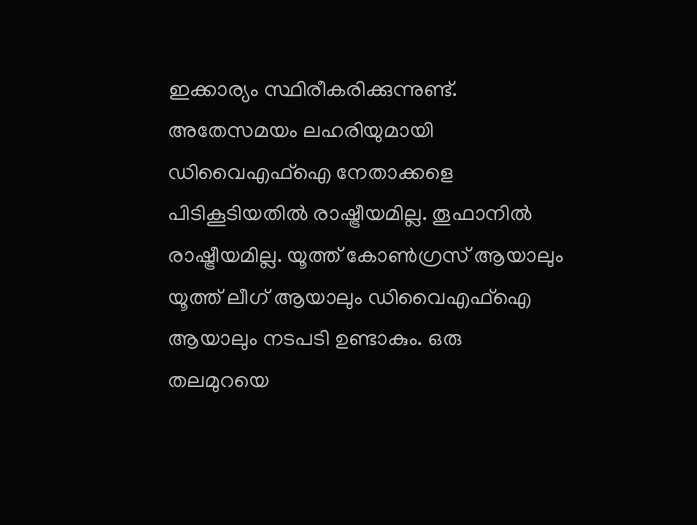ഇക്കാര്യം സ്ഥിരീകരിക്കുന്നുണ്ട്.
അതേസമയം ലഹരിയുമായി ഡിവൈഎഫ്ഐ നേതാക്കളെ പിടികൂടിയതിൽ രാഷ്ട്രീയമില്ല. തൂഫാനിൽ രാഷ്ട്രീയമില്ല. യൂത്ത് കോൺഗ്രസ് ആയാലും യൂത്ത് ലീഗ് ആയാലും ഡിവൈഎഫ്ഐ ആയാലും നടപടി ഉണ്ടാകും. ഒരു തലമുറയെ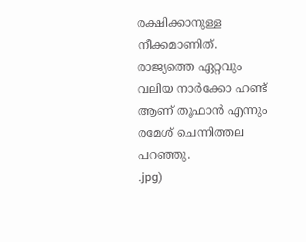രക്ഷിക്കാനുള്ള നീക്കമാണിത്. രാജ്യത്തെ ഏറ്റവും വലിയ നാർക്കോ ഹണ്ട് ആണ് തൂഫാൻ എന്നും രമേശ് ചെന്നിത്തല പറഞ്ഞു.
.jpg)